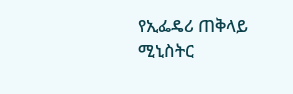የኢፌዴሪ ጠቅላይ  ሚኒስትር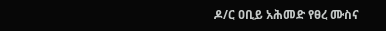ዶ/ር ዐቢይ አሕመድ የፀረ ሙስና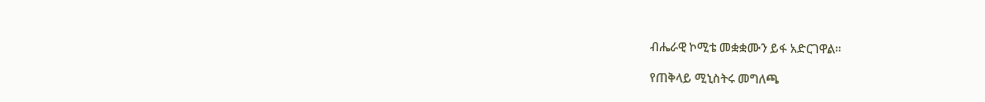ብሔራዊ ኮሚቴ መቋቋሙን ይፋ አድርገዋል።

የጠቅላይ ሚኒስትሩ መግለጫ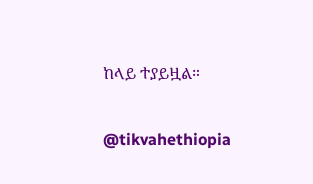ከላይ ተያይዟል።

@tikvahethiopia